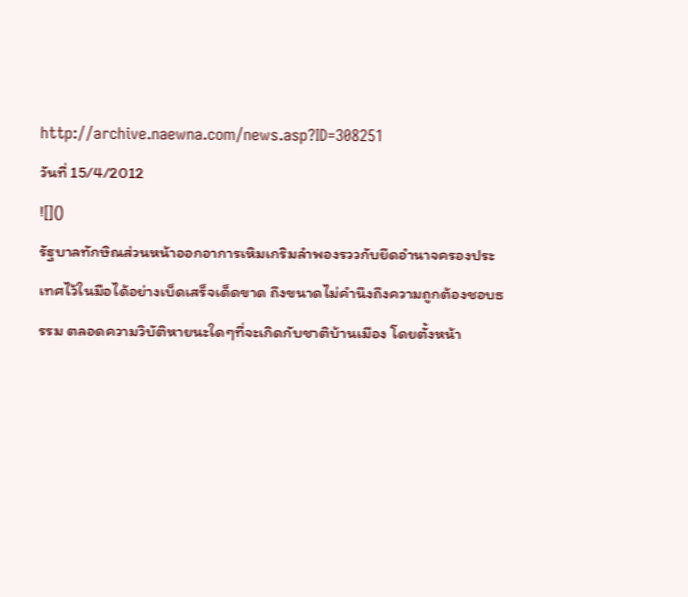http://archive.naewna.com/news.asp?ID=308251
วันที่ 15/4/2012
![]()
รัฐบาลทักษิณส่วนหน้าออกอาการเหิมเกริมลำพองรววกับยึดอำนาจครองประเทศไว้ในมือได้อย่างเบ็ดเสร็จเด็ดขาด ถึงขนาดไม่คำนึงถึงความถูกต้องชอบธรรม ตลอดความวิบัติหายนะใดๆที่จะเกิดกับชาติบ้านเมือง โดยตั้งหน้า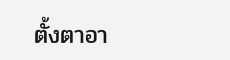ตั้งตาอา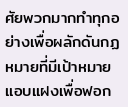ศัยพวกมากทำทุกอย่างเพื่อผลักดันกฏหมายที่มีเป้าหมายแอบแฝงเพื่อฟอก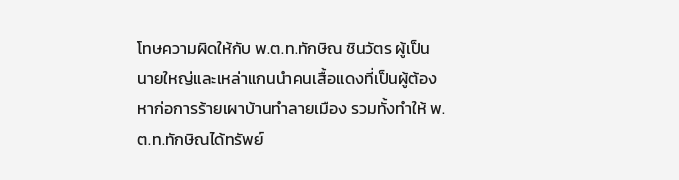โทษความผิดให้กับ พ.ต.ท.ทักษิณ ชินวัตร ผู้เป็นนายใหญ่และเหล่าแกนนำคนเสื้อแดงที่เป็นผู้ต้องหาก่อการร้ายเผาบ้านทำลายเมือง รวมทั้งทำให้ พ.ต.ท.ทักษิณได้ทรัพย์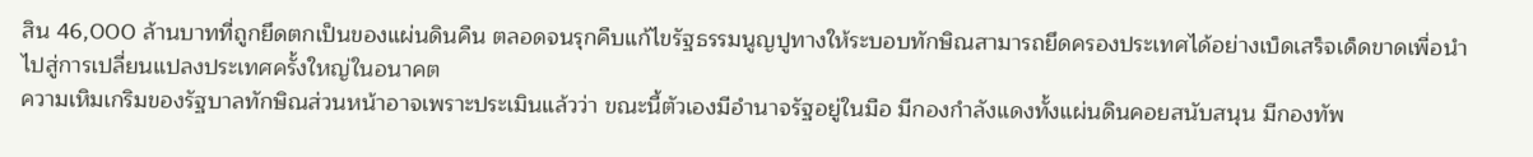สิน 46,000 ล้านบาทที่ถูกยึดตกเป็นของแผ่นดินคืน ตลอดจนรุกคืบแก้ไขรัฐธรรมนูญปูทางให้ระบอบทักษิณสามารถยึดครองประเทศได้อย่างเบ็ดเสร็จเด็ดขาดเพื่อนำไปสู่การเปลี่ยนแปลงประเทศครั้งใหญ่ในอนาคต
ความเหิมเกริมของรัฐบาลทักษิณส่วนหน้าอาจเพราะประเมินแล้วว่า ขณะนี้ตัวเองมีอำนาจรัฐอยู่ในมือ มีกองกำลังแดงทั้งแผ่นดินคอยสนับสนุน มีกองทัพ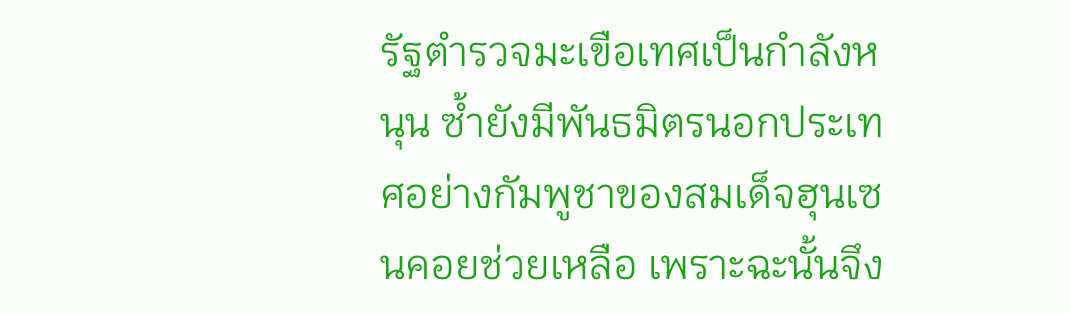รัฐตำรวจมะเขือเทศเป็นกำลังหนุน ซ้ำยังมีพันธมิตรนอกประเทศอย่างกัมพูชาของสมเด็จฮุนเซนคอยช่วยเหลือ เพราะฉะนั้นจึง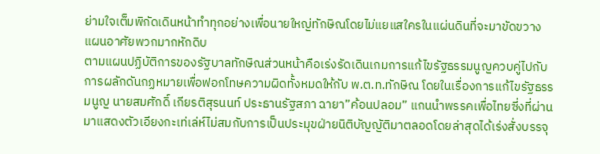ย่ามใจเต็มพิกัดเดินหน้าทำทุกอย่างเพื่อนายใหญ่ทักษิณโดยไม่แยแสใครในแผ่นดินที่จะมาขัดขวางแผนอาศัยพวกมากหักดิบ
ตามแผนปฏิบัติการของรัฐบาลทักษิณส่วนหน้าคือเร่งรัดเดินเกมการแก้ไขรัฐธรรมนูญควบคู่ไปกับการผลักดันกฏหมายเพื่อฟอกโทษความผิดทั้งหมดให้กับ พ.ต.ท.ทักษิณ โดยในเรื่องการแก้ไขรัฐธรรมนูญ นายสมศักดิ์ เกียรติสุรนนท์ ประธานรัฐสภา ฉายา”ค้อนปลอม” แกนนำพรรคเพื่อไทยซี่งที่ผ่านมาแสดงตัวเอียงกะเท่เล่ห์ไม่สมกับการเป็นประมุขฝ่ายนิติบัญญัติมาตลอดโดยล่าสุดได้เร่งสั่งบรรจุ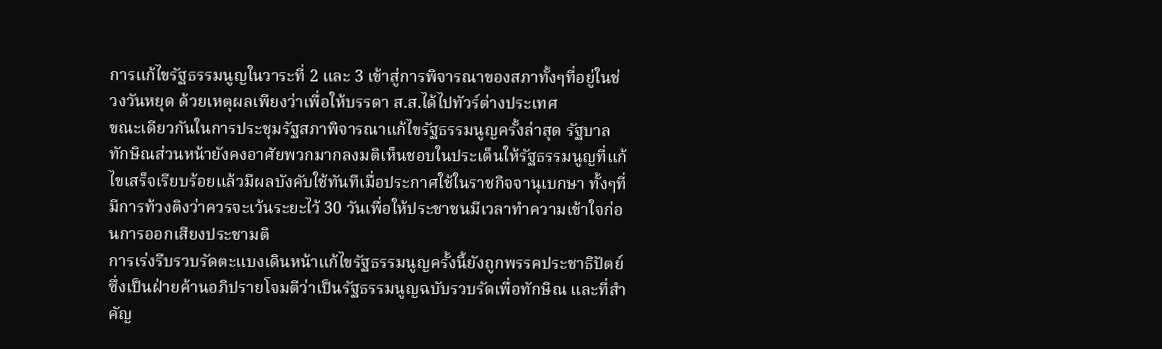การแก้ไขรัฐธรรมนูญในวาระที่ 2 และ 3 เข้าสู่การพิจารณาของสภาทั้งๆที่อยู่ในช่วงวันหยุด ด้วยเหตุผลเพียงว่าเพื่อให้บรรดา ส.ส.ได้ไปทัวร์ต่างประเทศ
ขณะเดียวกันในการประชุมรัฐสภาพิจารณาแก้ไขรัฐธรรมนูญครั้งล่าสุด รัฐบาลทักษิณส่วนหน้ายังคงอาศัยพวกมากลงมติเห็นชอบในประเด็นให้รัฐธรรมนูญที่แก้ไขเสร็จเรียบร้อยแล้วมีผลบังคับใช้ทันทีเมื่อประกาศใช้ในราชกิจจานุเบกษา ทั้งๆที่มีการท้วงติงว่าควรจะเว้นระยะไว้ 30 วันเพื่อให้ประชาชนมีเวลาทำความเข้าใจก่อนการออกเสียงประชามติ
การเร่งรีบรวบรัดตะแบงเดินหน้าแก้ไขรัฐธรรมนูญครั้งนี้ยังถูกพรรคประชาธิปัตย์ซึ่งเป็นฝ่ายค้านอภิปรายโจมตีว่าเป็นรัฐธรรมนูญฉบับรวบรัดเพื่อทักษิณ และที่สำคัญ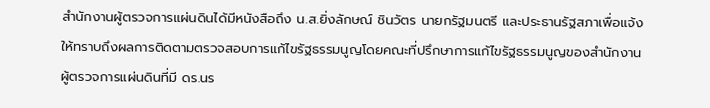สำนักงานผู้ตรวจการแผ่นดินได้มีหนังสือถึง น.ส.ยิ่งลักษณ์ ชินวัตร นายกรัฐมนตรี และประธานรัฐสภาเพื่อแจ้งให้ทราบถึงผลการติดตามตรวจสอบการแก้ไขรัฐธรรมนูญโดยคณะที่ปรึกษาการแก้ไขรัฐธรรมนูญของสำนักงานผู้ตรวจการแผ่นดินที่มี ดร.นร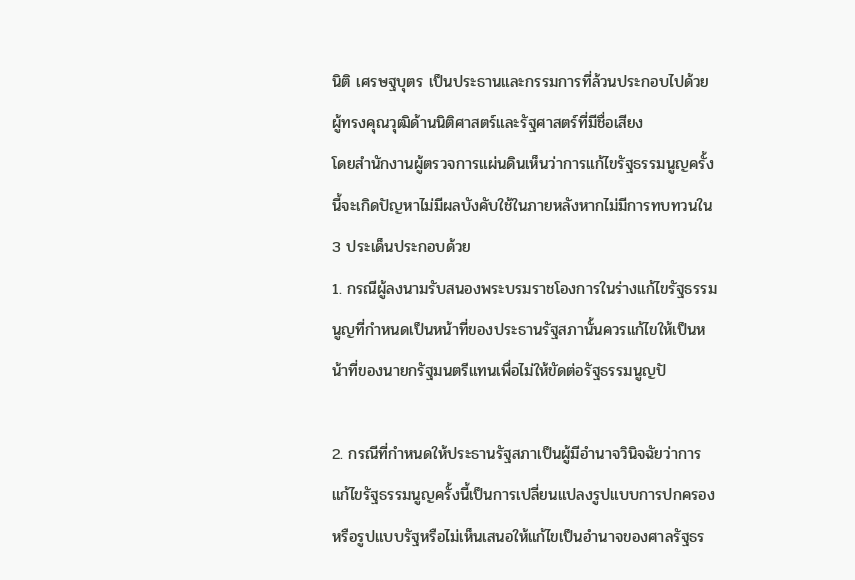นิติ เศรษฐบุตร เป็นประธานและกรรมการที่ล้วนประกอบไปด้วยผู้ทรงคุณวุฒิด้านนิติศาสตร์และรัฐศาสตร์ที่มีชื่อเสียง
โดยสำนักงานผู้ตรวจการแผ่นดินเห็นว่าการแก้ไขรัฐธรรมนูญครั้งนี้จะเกิดปัญหาไม่มีผลบังคับใช้ในภายหลังหากไม่มีการทบทวนใน 3 ประเด็นประกอบด้วย
1. กรณีผู้ลงนามรับสนองพระบรมราชโองการในร่างแก้ไขรัฐธรรมนูญที่กำหนดเป็นหน้าที่ของประธานรัฐสภานั้นควรแก้ไขให้เป็นหน้าที่ของนายกรัฐมนตรีแทนเพื่อไม่ให้ขัดต่อรัฐธรรมนูญปั

2. กรณีที่กำหนดให้ประธานรัฐสภาเป็นผู้มีอำนาจวินิจฉัยว่าการแก้ไขรัฐธรรมนูญครั้งนี้เป็นการเปลี่ยนแปลงรูปแบบการปกครองหรือรูปแบบรัฐหรือไม่เห็นเสนอให้แก้ไขเป็นอำนาจของศาลรัฐธร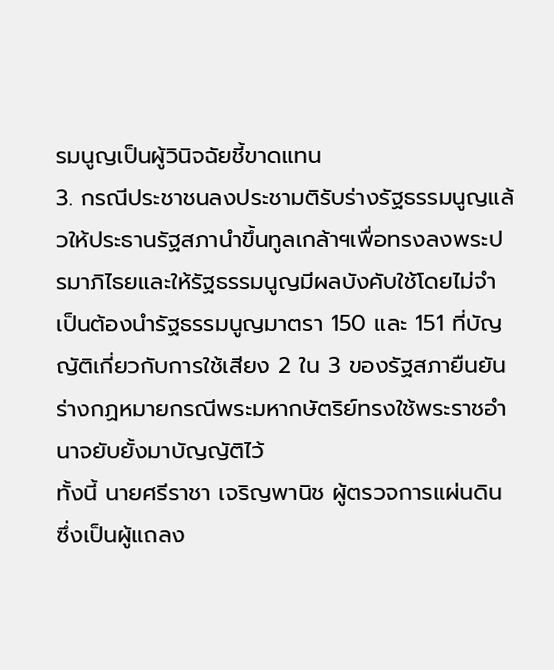รมนูญเป็นผู้วินิจฉัยชี้ขาดแทน
3. กรณีประชาชนลงประชามติรับร่างรัฐธรรมนูญแล้วให้ประธานรัฐสภานำขึ้นทูลเกล้าฯเพื่อทรงลงพระปรมาภิไธยและให้รัฐธรรมนูญมีผลบังคับใช้โดยไม่จำเป็นต้องนำรัฐธรรมนูญมาตรา 150 และ 151 ที่บัญญัติเกี่ยวกับการใช้เสียง 2 ใน 3 ของรัฐสภายืนยันร่างกฏหมายกรณีพระมหากษัตริย์ทรงใช้พระราชอำนาจยับยั้งมาบัญญัติไว้
ทั้งนี้ นายศรีราชา เจริญพานิช ผู้ตรวจการแผ่นดิน ซึ่งเป็นผู้แถลง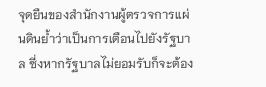จุดยืนของสำนักงานผู้ตรวจการแผ่นดินย้ำว่าเป็นการเตือนไปยังรัฐบาล ซี่งหากรัฐบาลไม่ยอมรับก็จะต้อง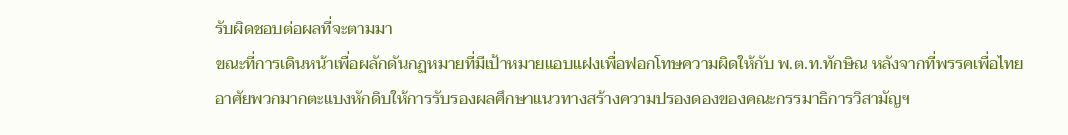รับผิดชอบต่อผลที่จะตามมา
ขณะที่การเดินหน้าเพื่อผลักดันกฏหมายที่มีเป้าหมายแอบแฝงเพื่อฟอกโทษความผิดให้กับ พ.ต.ท.ทักษิณ หลังจากที่พรรคเพื่อไทยอาศัยพวกมากตะแบงหักดิบให้การรับรองผลศึกษาแนวทางสร้างความปรองดองของคณะกรรมาธิการวิสามัญฯ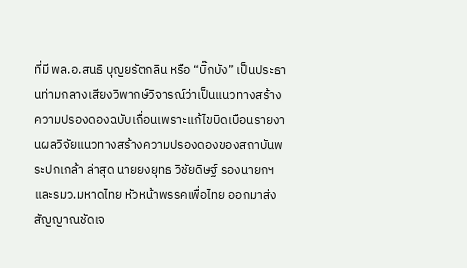ที่มี พล.อ.สนธิ บุญยรัตกลิน หรือ “บิ๊กบัง” เป็นประธานท่ามกลางเสียงวิพากษ์วิจารณ์ว่าเป็นแนวทางสร้างความปรองดองฉบับเถื่อนเพราะแก้ไขบิดเบือนรายงานผลวิจัยแนวทางสร้างความปรองดองของสถาบันพระปกเกล้า ล่าสุด นายยงยุทธ วิชัยดิษฐ์ รองนายกฯและรมว.มหาดไทย หัวหน้าพรรคเพื่อไทย ออกมาส่งสัญญาณชัดเจ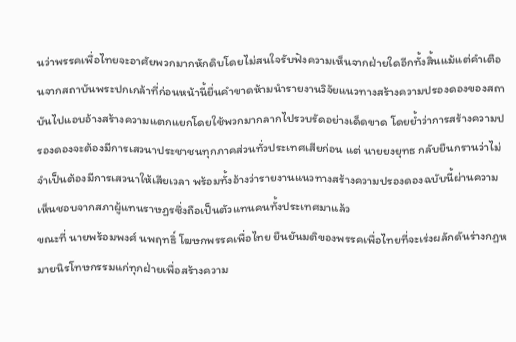นว่าพรรคเพื่อไทยจะอาศัยพวกมากหักดิบโดยไม่สนใจรับฟังความเห็นจากฝ่ายใดอีกทั้งสิ้นแม้แต่คำเตือนจากสถาบันพระปกเกล้าที่ก่อนหน้านี้ยื่นคำขาดห้ามนำรายงานวิจัยแนวทางสร้างความปรองดองของสถาบันไปแอบอ้างสร้างความแตกแยกโดยใช้พวกมากลากไปรวบรัดอย่างเด็ดขาด โดยย้ำว่าการสร้างความปรองดองจะต้องมีการเสวนาประชาชนทุกภาคส่วนทั่วประเทศเสียก่อน แต่ นายยงยุทธ กลับยืนกรานว่าไม่จำเป็นต้องมีการเสวนาให้เสียเวลา พร้อมทั้งอ้างว่ารายงานแนวทางสร้างความปรองดองฉบับนี้ผ่านความเห็นชอบจากสภาผู้แทนราษฏรซึ่งถือเป็นตัวแทนคนทั้งประเทศมาแล้ว
ขณะที่ นายพร้อมพงศ์ นพฤทธิ์ โฆษกพรรคเพื่อไทย ยืนยันมติของพรรคเพื่อไทยที่จะเร่งผลักดันร่างกฏหมายนิรโทษกรรมแก่ทุกฝ่ายเพื่อสร้างความ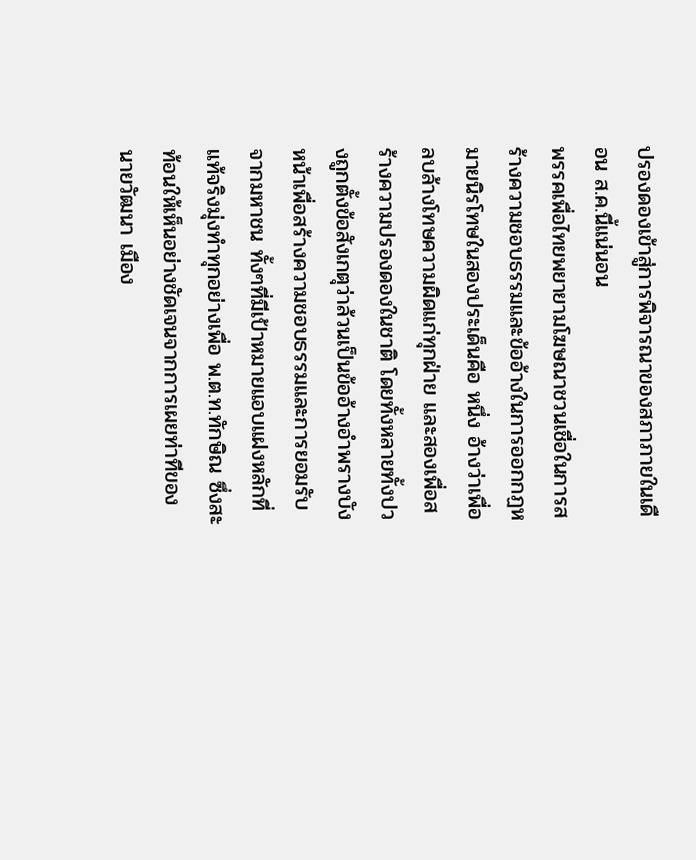ปรองดองเข้าสู่การพิจารณาของสภาภายในเดือน ส.ค.นี้แน่นอน
พรรคเพื่อไทยพยายามโฆษณาชวนเชื่อในการสร้างความชอบธรรมและข้ออ้างในการออกกฏหมายนิรโทษในสองประเด็นคือ หนึ่ง อ้างว่าเพื่อลบล้างโทษความผิดแก่ทุกฝ่าย และสองเพื่อสร้างความปรองดองในชาติ โดยทั้งหลายทั้งปวงถูกตั้งข้อสังเกตุว่าล้วนเป็นข้ออ้างอำพรางบังหน้าเพื่อสร้างความชอบธรรมและการยอมรับจากมหาชน ทั้งๆที่มีเป้าหมายแอบแฝงหลักที่แท้จริงมุ่งทำทุกอย่างเพื่อ พ.ต.ท.ทักษิณ ซึ่งสะท้อนให้เห็นอย่างชัดเจนจากการเผยท่าทีของ นายวัฒนา เมือง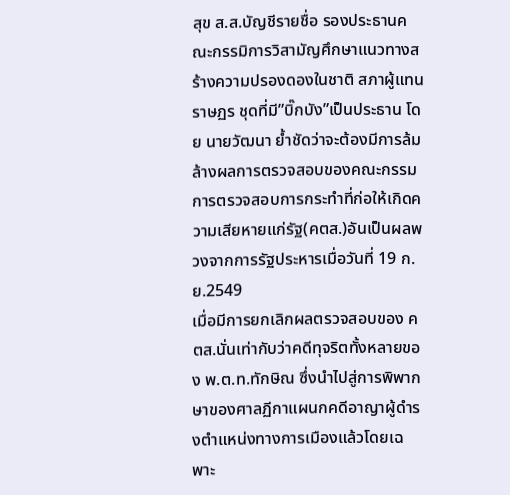สุข ส.ส.บัญชีรายชื่อ รองประธานคณะกรรมิการวิสามัญศึกษาแนวทางสร้างความปรองดองในชาติ สภาผู้แทนราษฏร ชุดที่มี”บิ๊กบัง”เป็นประธาน โดย นายวัฒนา ย้ำชัดว่าจะต้องมีการล้มล้างผลการตรวจสอบของคณะกรรมการตรวจสอบการกระทำที่ก่อให้เกิดความเสียหายแก่รัฐ(คตส.)อันเป็นผลพวงจากการรัฐประหารเมื่อวันที่ 19 ก.ย.2549
เมื่อมีการยกเลิกผลตรวจสอบของ คตส.นั่นเท่ากับว่าคดีทุจริตทั้งหลายของ พ.ต.ท.ทักษิณ ซึ่งนำไปสู่การพิพากษาของศาลฏีกาแผนกคดีอาญาผู้ดำรงตำแหน่งทางการเมืองแล้วโดยเฉพาะ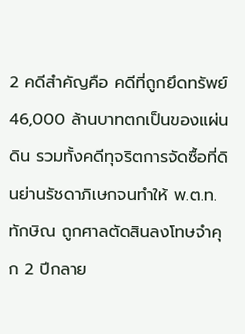2 คดีสำคัญคือ คดีที่ถูกยึดทรัพย์ 46,000 ล้านบาทตกเป็นของแผ่นดิน รวมทั้งคดีทุจริตการจัดซื้อที่ดินย่านรัชดาภิเษกจนทำให้ พ.ต.ท.ทักษิณ ถูกศาลตัดสินลงโทษจำคุก 2 ปีกลาย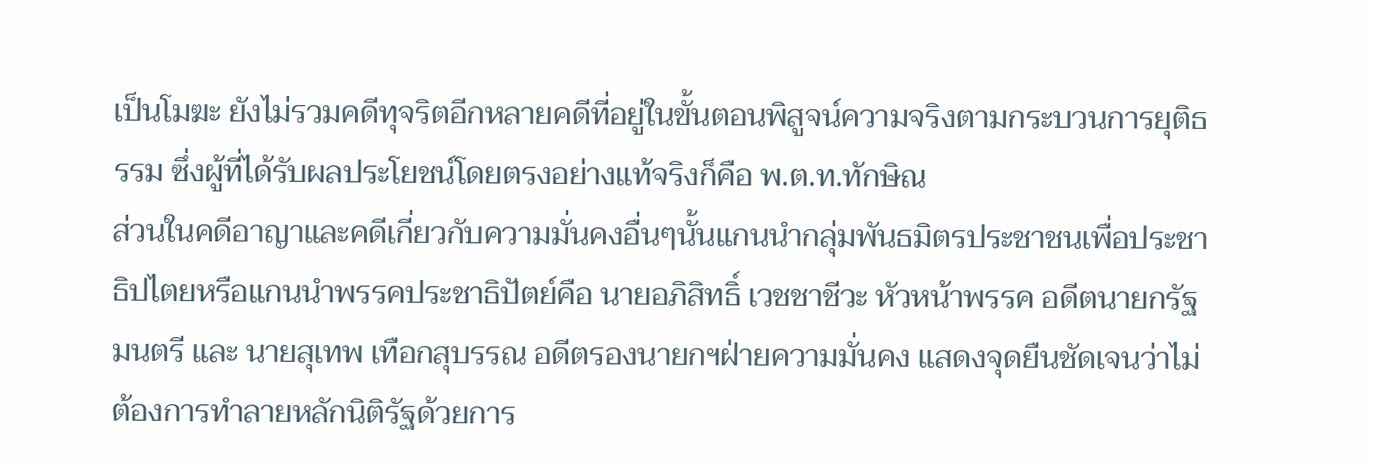เป็นโมฆะ ยังไม่รวมคดีทุจริตอีกหลายคดีที่อยู่ในขั้นตอนพิสูจน์ความจริงตามกระบวนการยุติธรรม ซึ่งผู้ที่ได้รับผลประโยชน์โดยตรงอย่างแท้จริงก็คือ พ.ต.ท.ทักษิณ
ส่วนในคดีอาญาและคดีเกี่ยวกับความมั่นคงอื่นๆนั้นแกนนำกลุ่มพันธมิตรประชาชนเพื่อประชาธิปไตยหรือแกนนำพรรคประชาธิปัตย์คือ นายอภิสิทธิ์ เวชชาชีวะ หัวหน้าพรรค อดีตนายกรัฐมนตรี และ นายสุเทพ เทือกสุบรรณ อดีตรองนายกฯฝ่ายความมั่นคง แสดงจุดยืนชัดเจนว่าไม่ต้องการทำลายหลักนิติรัฐด้วยการ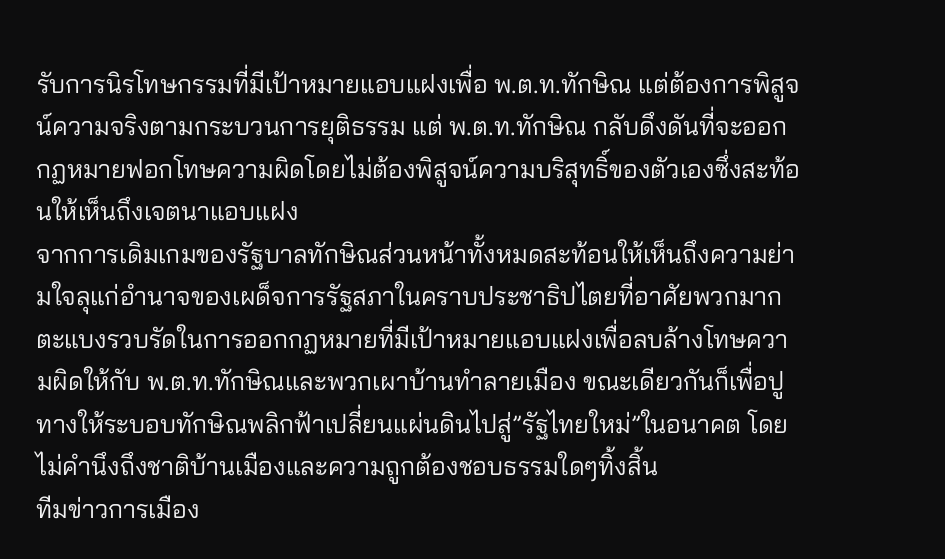รับการนิรโทษกรรมที่มีเป้าหมายแอบแฝงเพื่อ พ.ต.ท.ทักษิณ แต่ต้องการพิสูจน์ความจริงตามกระบวนการยุติธรรม แต่ พ.ต.ท.ทักษิณ กลับดึงดันที่จะออกกฏหมายฟอกโทษความผิดโดยไม่ต้องพิสูจน์ความบริสุทธิ์ของตัวเองซึ่งสะท้อนให้เห็นถึงเจตนาแอบแฝง
จากการเดิมเกมของรัฐบาลทักษิณส่วนหน้าทั้งหมดสะท้อนให้เห็นถึงความย่ามใจลุแก่อำนาจของเผด็จการรัฐสภาในคราบประชาธิปไตยที่อาศัยพวกมากตะแบงรวบรัดในการออกกฏหมายที่มีเป้าหมายแอบแฝงเพื่อลบล้างโทษความผิดให้กับ พ.ต.ท.ทักษิณและพวกเผาบ้านทำลายเมือง ขณะเดียวกันก็เพื่อปูทางให้ระบอบทักษิณพลิกฟ้าเปลี่ยนแผ่นดินไปสู่”รัฐไทยใหม่”ในอนาคต โดยไม่คำนึงถึงชาติบ้านเมืองและความถูกต้องชอบธรรมใดๆทิ้งสิ้น
ทีมข่าวการเมือง